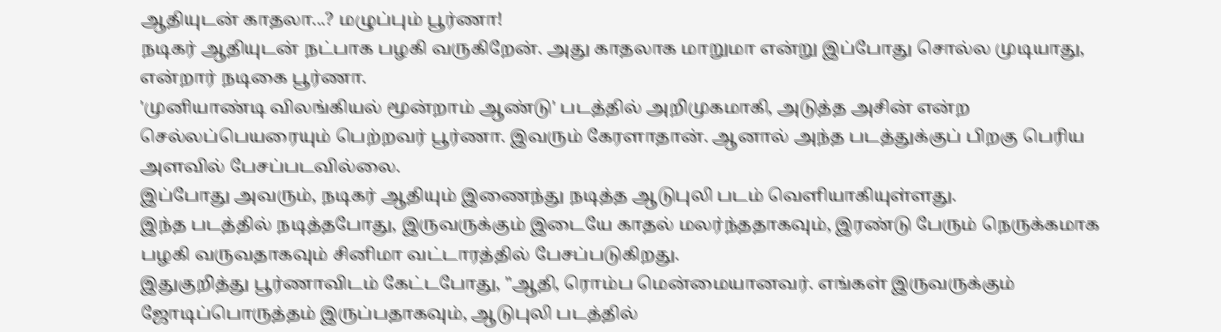ஆதியுடன் காதலா...? மழுப்பும் பூர்ணா!
நடிகர் ஆதியுடன் நட்பாக பழகி வருகிறேன். அது காதலாக மாறுமா என்று இப்போது சொல்ல முடியாது, என்றார் நடிகை பூர்ணா.
'முனியாண்டி விலங்கியல் மூன்றாம் ஆண்டு' படத்தில் அறிமுகமாகி, அடுத்த அசின் என்ற செல்லப்பெயரையும் பெற்றவர் பூர்ணா. இவரும் கேரளாதான். ஆனால் அந்த படத்துக்குப் பிறகு பெரிய அளவில் பேசப்படவில்லை.
இப்போது அவரும், நடிகர் ஆதியும் இணைந்து நடித்த ஆடுபுலி படம் வெளியாகியுள்ளது.
இந்த படத்தில் நடித்தபோது, இருவருக்கும் இடையே காதல் மலர்ந்ததாகவும், இரண்டு பேரும் நெருக்கமாக பழகி வருவதாகவும் சினிமா வட்டாரத்தில் பேசப்படுகிறது.
இதுகுறித்து பூர்ணாவிடம் கேட்டபோது, "ஆதி, ரொம்ப மென்மையானவர். எங்கள் இருவருக்கும் ஜோடிப்பொருத்தம் இருப்பதாகவும், ஆடுபுலி படத்தில்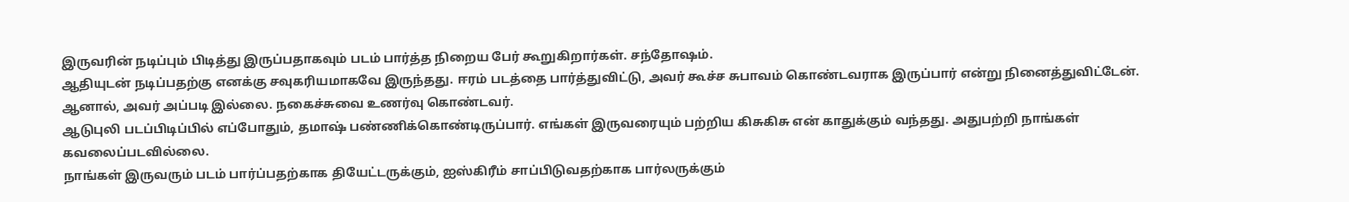இருவரின் நடிப்பும் பிடித்து இருப்பதாகவும் படம் பார்த்த நிறைய பேர் கூறுகிறார்கள். சந்தோஷம்.
ஆதியுடன் நடிப்பதற்கு எனக்கு சவுகரியமாகவே இருந்தது. ஈரம் படத்தை பார்த்துவிட்டு, அவர் கூச்ச சுபாவம் கொண்டவராக இருப்பார் என்று நினைத்துவிட்டேன். ஆனால், அவர் அப்படி இல்லை. நகைச்சுவை உணர்வு கொண்டவர்.
ஆடுபுலி படப்பிடிப்பில் எப்போதும், தமாஷ் பண்ணிக்கொண்டிருப்பார். எங்கள் இருவரையும் பற்றிய கிசுகிசு என் காதுக்கும் வந்தது. அதுபற்றி நாங்கள் கவலைப்படவில்லை.
நாங்கள் இருவரும் படம் பார்ப்பதற்காக தியேட்டருக்கும், ஐஸ்கிரீம் சாப்பிடுவதற்காக பார்லருக்கும்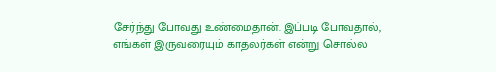சேர்ந்து போவது உண்மைதான். இப்படி போவதால், எங்கள் இருவரையும் காதலர்கள் என்று சொல்ல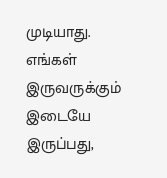முடியாது. எங்கள் இருவருக்கும் இடையே இருப்பது,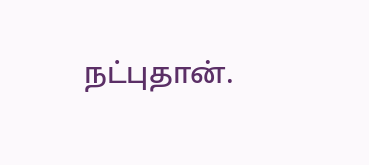நட்புதான்.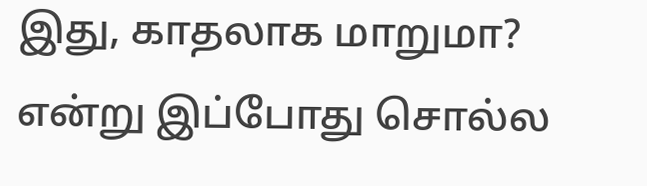இது, காதலாக மாறுமா? என்று இப்போது சொல்ல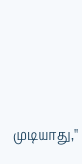முடியாது,''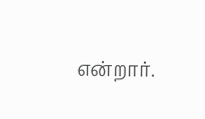என்றார்.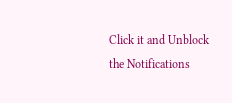Click it and Unblock the Notifications